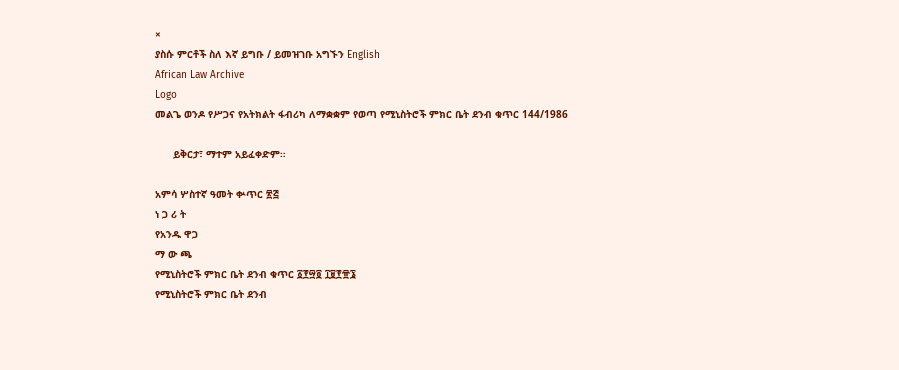×
ያስሱ ምርቶች ስለ እኛ ይግቡ / ይመዝገቡ አግኙን English
African Law Archive
Logo
መልጌ ወንዶ የሥጋና የአትክልት ፋብሪካ ለማቋቋም የወጣ የሚኒስትሮች ምክር ቤት ደንብ ቁጥር 144/1986

      ይቅርታ፣ ማተም አይፈቀድም።

አምሳ ሦስተኛ ዓመት ቍጥር ፳፭
ነ ጋ ሪ ት
የአንዱ ዋጋ
ማ ው ጫ
የሚኒስትሮች ምክር ቤት ደንብ ቁጥር ፩፻፵፬ ፲፱፻፹፮
የሚኒስትሮች ምክር ቤት ደንብ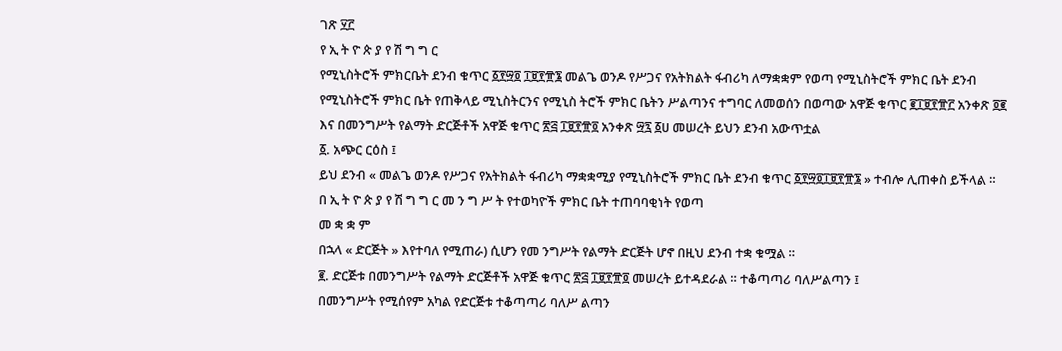ገጽ ፶፫
የ ኢ ት ዮ ጵ ያ የ ሽ ግ ግ ር
የሚኒስትሮች ምክርቤት ደንብ ቁጥር ፩፻፵፬ ፲፱፻፹፮ መልጌ ወንዶ የሥጋና የአትክልት ፋብሪካ ለማቋቋም የወጣ የሚኒስትሮች ምክር ቤት ደንብ
የሚኒስትሮች ምክር ቤት የጠቅላይ ሚኒስትርንና የሚኒስ ትሮች ምክር ቤትን ሥልጣንና ተግባር ለመወሰን በወጣው አዋጅ ቁጥር ፪፲፱፻፹፫ አንቀጽ ፬፪ እና በመንግሥት የልማት ድርጅቶች አዋጅ ቁጥር ፳፭ ፲፱፻፹፬ አንቀጽ ፵፯ ፩ሀ መሠረት ይህን ደንብ አውጥቷል
፩. አጭር ርዕስ ፤
ይህ ደንብ « መልጌ ወንዶ የሥጋና የአትክልት ፋብሪካ ማቋቋሚያ የሚኒስትሮች ምክር ቤት ደንብ ቁጥር ፩፻፵፬፲፱፻፹፮ » ተብሎ ሊጠቀስ ይችላል ።
በ ኢ ት ዮ ጵ ያ የ ሽ ግ ግ ር መ ን ግ ሥ ት የተወካዮች ምክር ቤት ተጠባባቂነት የወጣ
መ ቋ ቋ ም
በኋላ « ድርጅት » እየተባለ የሚጠራ) ሲሆን የመ ንግሥት የልማት ድርጅት ሆኖ በዚህ ደንብ ተቋ ቁሟል ።
፪. ድርጅቱ በመንግሥት የልማት ድርጅቶች አዋጅ ቁጥር ፳፭ ፲፱፻፹፬ መሠረት ይተዳደራል ። ተቆጣጣሪ ባለሥልጣን ፤
በመንግሥት የሚሰየም አካል የድርጅቱ ተቆጣጣሪ ባለሥ ልጣን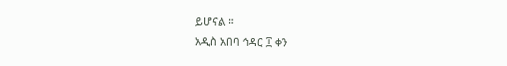ይሆናል ።
አዲስ አበባ ኅዳር ፲ ቀን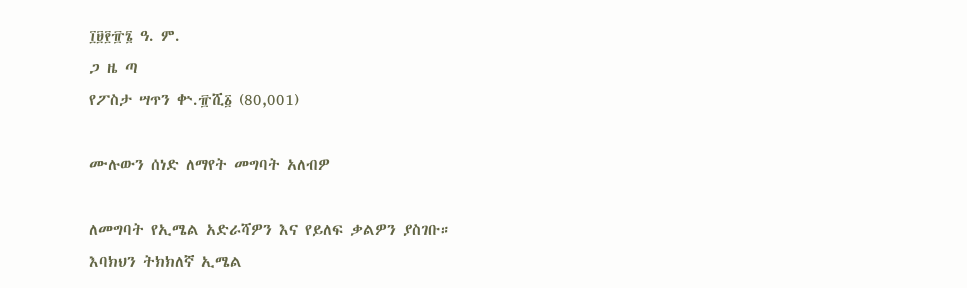፲፱፻፹፮ ዓ. ም.
ጋ ዜ ጣ
የፖስታ ሣጥን ቍ.፹ሺ፩ (80,001)

ሙሉውን ሰነድ ለማየት መግባት አለብዎ

ለመግባት የኢሜል አድራሻዎን እና የይለፍ ቃልዎን ያስገቡ።
እባክህን ትክክለኛ ኢሜል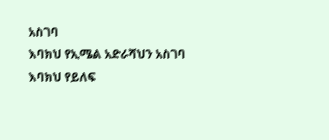አስገባ
እባክህ የኢሜል አድራሻህን አስገባ
እባክህ የይለፍ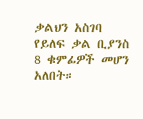ቃልህን አስገባ
የይለፍ ቃል ቢያንስ 8 ቁምፊዎች መሆን አለበት።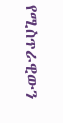የሚስጥራዊውን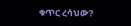ቁጥር ረሳህው?